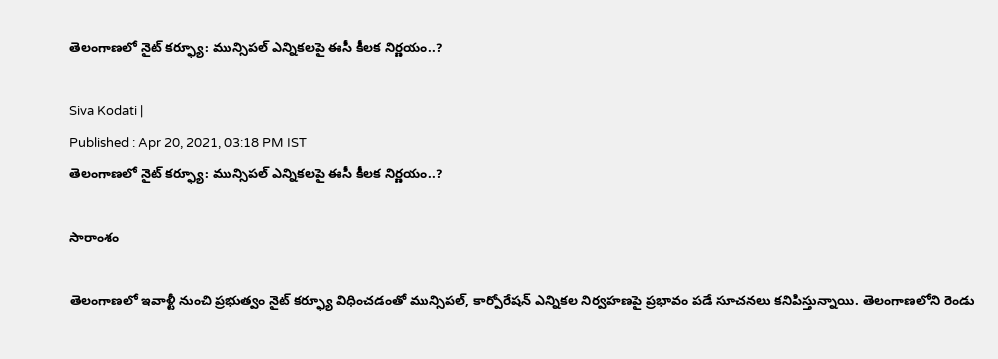తెలంగాణలో నైట్ కర్ఫ్యూ: మున్సిపల్ ఎన్నికలపై ఈసీ కీలక నిర్ణయం..?

Siva Kodati |
Published : Apr 20, 2021, 03:18 PM IST
తెలంగాణలో నైట్ కర్ఫ్యూ: మున్సిపల్ ఎన్నికలపై ఈసీ కీలక నిర్ణయం..?

సారాంశం

తెలంగాణలో ఇవాళ్టీ నుంచి ప్రభుత్వం నైట్ కర్ఫ్యూ విధించడంతో మున్సిపల్, కార్పోరేషన్ ఎన్నికల నిర్వహణపై ప్రభావం పడే సూచనలు కనిపిస్తున్నాయి. తెలంగాణలోని రెండు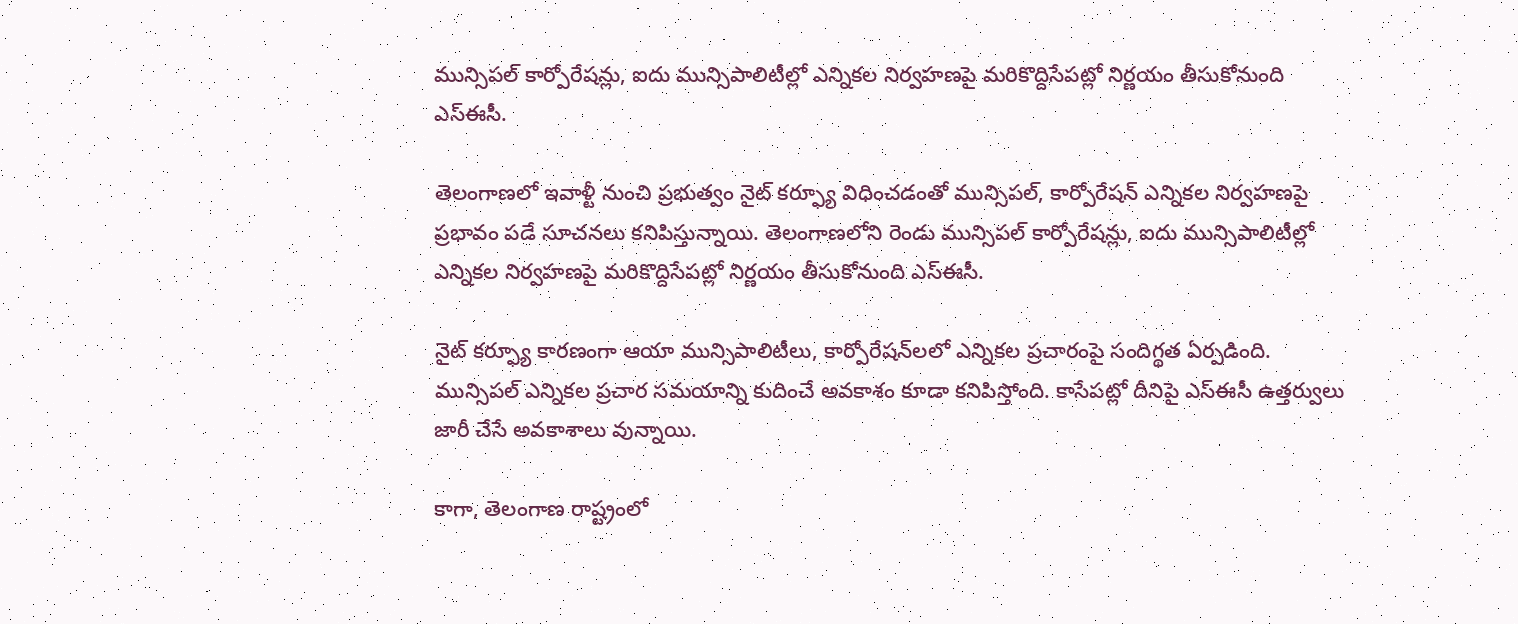మున్సిపల్ కార్పోరేషన్లు, ఐదు మున్సిపాలిటీల్లో ఎన్నికల నిర్వహణపై మరికొద్దిసేపట్లో నిర్ణయం తీసుకోనుంది ఎస్ఈసీ.

తెలంగాణలో ఇవాళ్టీ నుంచి ప్రభుత్వం నైట్ కర్ఫ్యూ విధించడంతో మున్సిపల్, కార్పోరేషన్ ఎన్నికల నిర్వహణపై ప్రభావం పడే సూచనలు కనిపిస్తున్నాయి. తెలంగాణలోని రెండు మున్సిపల్ కార్పోరేషన్లు, ఐదు మున్సిపాలిటీల్లో ఎన్నికల నిర్వహణపై మరికొద్దిసేపట్లో నిర్ణయం తీసుకోనుంది ఎస్ఈసీ.

నైట్ కర్ఫ్యూ కారణంగా ఆయా మున్సిపాలిటీలు, కార్పోరేషన్‌లలో ఎన్నికల ప్రచారంపై సందిగ్థత ఏర్పడింది. మున్సిపల్ ఎన్నికల ప్రచార సమయాన్ని కుదించే అవకాశం కూడా కనిపిస్తోంది. కాసేపట్లో దీనిపై ఎస్ఈసీ ఉత్తర్వులు జారీ చేసే అవకాశాలు వున్నాయి.

కాగా, తెలంగాణ రాష్ట్రంలో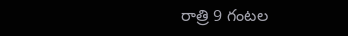రాత్రి 9 గంటల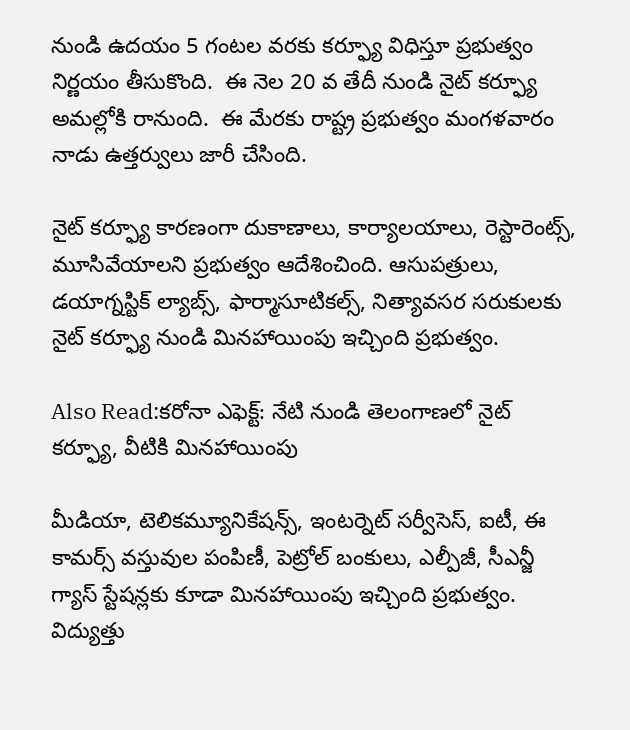నుండి ఉదయం 5 గంటల వరకు కర్ఫ్యూ విధిస్తూ ప్రభుత్వం నిర్ణయం తీసుకొంది.  ఈ నెల 20 వ తేదీ నుండి నైట్ కర్ఫ్యూ అమల్లోకి రానుంది.  ఈ మేరకు రాష్ట్ర ప్రభుత్వం మంగళవారం నాడు ఉత్తర్వులు జారీ చేసింది.

నైట్ కర్ఫ్యూ కారణంగా దుకాణాలు, కార్యాలయాలు, రెస్టారెంట్స్, మూసివేయాలని ప్రభుత్వం ఆదేశించింది. ఆసుపత్రులు, డయాగ్నస్టిక్ ల్యాబ్స్, ఫార్మాసూటికల్స్, నిత్యావసర సరుకులకు నైట్ కర్ఫ్యూ నుండి మినహాయింపు ఇచ్చింది ప్రభుత్వం.

Also Read:కరోనా ఎఫెక్ట్: నేటి నుండి తెలంగాణలో నైట్ కర్ఫ్యూ, వీటికి మినహాయింపు

మీడియా, టెలికమ్యూనికేషన్స్, ఇంటర్నెట్ సర్వీసెస్, ఐటీ, ఈ కామర్స్ వస్తువుల పంపిణీ, పెట్రోల్ బంకులు, ఎల్పీజీ, సీఎన్జీ గ్యాస్ స్టేషన్లకు కూడా మినహాయింపు ఇచ్చింది ప్రభుత్వం. విద్యుత్తు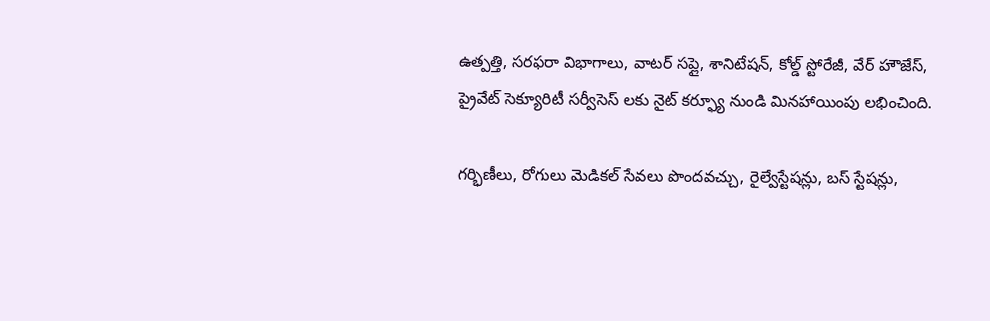ఉత్పత్తి, సరఫరా విభాగాలు, వాటర్ సప్లై, శానిటేషన్, కోల్డ్ స్టోరేజీ, వేర్ హౌజేస్, ప్రైవేట్ సెక్యూరిటీ సర్వీసెస్ లకు నైట్ కర్ఫ్యూ నుండి మినహాయింపు లభించింది.

గర్భిణీలు, రోగులు మెడికల్ సేవలు పొందవచ్చు, రైల్వేస్టేషన్లు, బస్ స్టేషన్లు,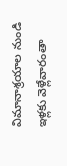విమానాశ్రయాల నుండి ఇళ్లకు వెళ్లేవారంతా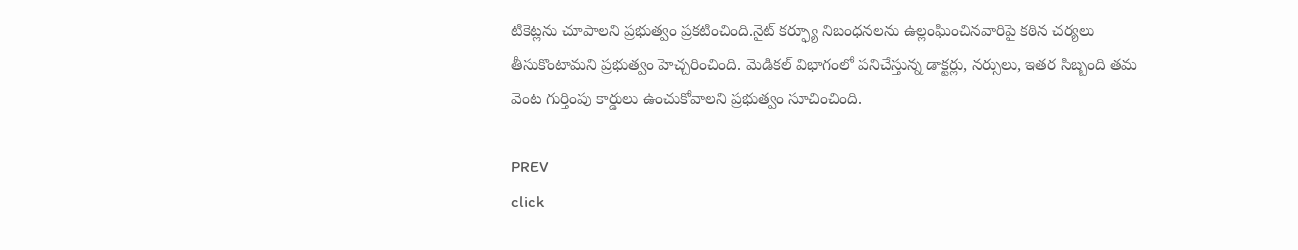టికెట్లను చూపాలని ప్రభుత్వం ప్రకటించింది.నైట్ కర్ఫ్యూ నిబంధనలను ఉల్లంఘించినవారిపై కఠిన చర్యలు తీసుకొంటామని ప్రభుత్వం హెచ్చరించింది. మెడికల్ విభాగంలో పనిచేస్తున్న డాక్టర్లు, నర్సులు, ఇతర సిబ్బంది తమ వెంట గుర్తింపు కార్డులు ఉంచుకోవాలని ప్రభుత్వం సూచించింది.

PREV
click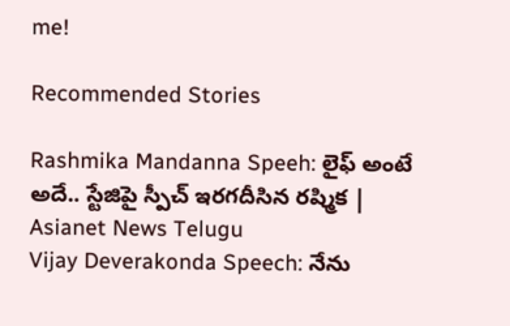me!

Recommended Stories

Rashmika Mandanna Speeh: లైఫ్ అంటే అదే.. స్టేజిపై స్పీచ్ ఇరగదీసిన రష్మిక | Asianet News Telugu
Vijay Deverakonda Speech: నేను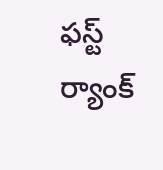ఫస్ట్ ర్యాంక్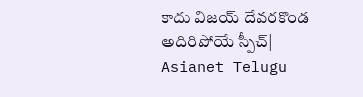కాదు విజయ్ దేవరకొండ అదిరిపోయే స్పీచ్| Asianet Telugu